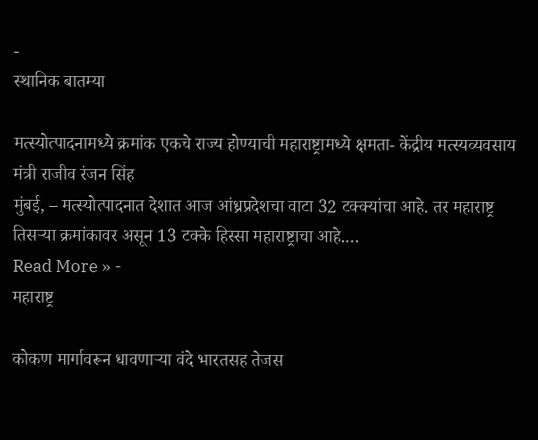-
स्थानिक बातम्या

मत्स्योत्पादनामध्ये क्रमांक एकचे राज्य होण्याची महाराष्ट्रामध्ये क्षमता- केंद्रीय मत्स्यव्यवसाय मंत्री राजीव रंजन सिंह
मुंबई, – मत्स्योत्पादनात देशात आज आंध्रप्रदेशचा वाटा 32 टक्क्यांचा आहे. तर महाराष्ट्र तिसऱ्या क्रमांकावर असून 13 टक्के हिस्सा महाराष्ट्राचा आहे.…
Read More » -
महाराष्ट्र

कोकण मार्गावरून धावणाऱ्या वंदे भारतसह तेजस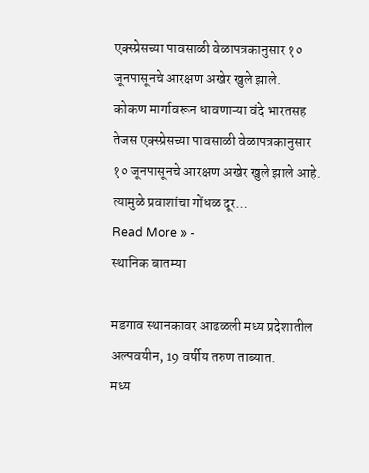एक्स्प्रेसच्या पावसाळी वेळापत्रकानुसार १० जूनपासूनचे आरक्षण अखेर खुले झाले.
कोकण मार्गावरून धावणाऱ्या वंदे भारतसह तेजस एक्स्प्रेसच्या पावसाळी वेळापत्रकानुसार १० जूनपासूनचे आरक्षण अखेर खुले झाले आहे. त्यामुळे प्रवाशांचा गोंधळ दूर…
Read More » -
स्थानिक बातम्या

मडगाव स्थानकावर आढळली मध्य प्रदेशातील अल्पवयीन, 19 वर्षीय तरुण ताब्यात.
मध्य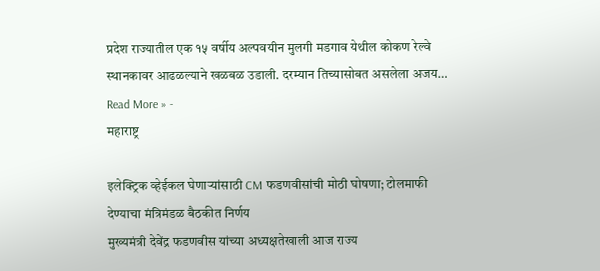प्रदेश राज्यातील एक १५ वर्षीय अल्पवयीन मुलगी मडगाव येथील कोकण रेल्वे स्थानकावर आढळल्याने खळबळ उडाली. दरम्यान तिच्यासोबत असलेला अजय…
Read More » -
महाराष्ट्र

इलेक्ट्रिक व्हेईकल घेणाऱ्यांसाठी CM फडणवीसांची मोठी घोषणा; टोलमाफी देण्याचा मंत्रिमंडळ बैठकीत निर्णय
मुख्यमंत्री देवेंद्र फडणवीस यांच्या अध्यक्षतेखाली आज राज्य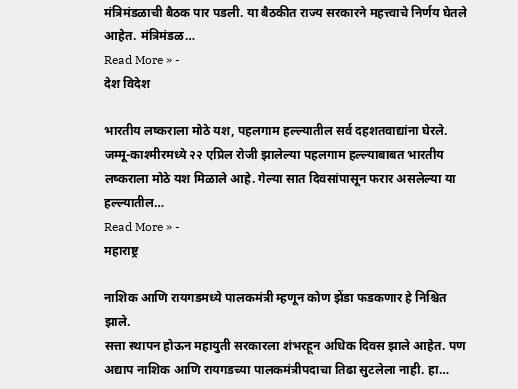मंत्रिमंडळाची बैठक पार पडली. या बैठकीत राज्य सरकारने महत्त्वाचे निर्णय घेतले आहेत. मंत्रिमंडळ…
Read More » -
देश विदेश

भारतीय लष्कराला मोठे यश, पहलगाम हल्ल्यातील सर्व दहशतवाद्यांना घेरले.
जम्मू-काश्मीरमध्ये २२ एप्रिल रोजी झालेल्या पहलगाम हल्ल्याबाबत भारतीय लष्कराला मोठे यश मिळाले आहे. गेल्या सात दिवसांपासून फरार असलेल्या या हल्ल्यातील…
Read More » -
महाराष्ट्र

नाशिक आणि रायगडमध्ये पालकमंत्री म्हणून कोण झेंडा फडकणार हे निश्चित झाले.
सत्ता स्थापन होऊन महायुती सरकारला शंभरहून अधिक दिवस झाले आहेत. पण अद्याप नाशिक आणि रायगडच्या पालकमंत्रीपदाचा तिढा सुटलेला नाही. हा…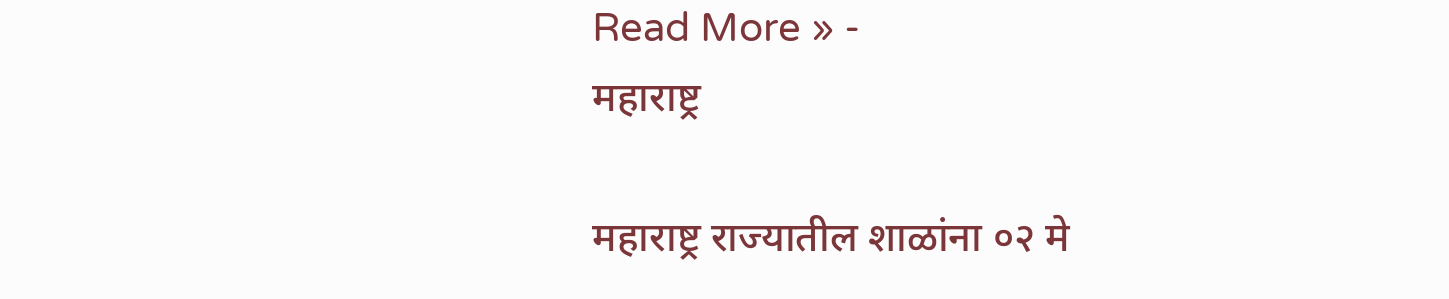Read More » -
महाराष्ट्र

महाराष्ट्र राज्यातील शाळांना ०२ मे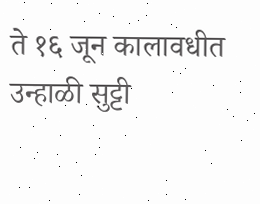ते १६ जून कालावधीत उन्हाळी सुट्टी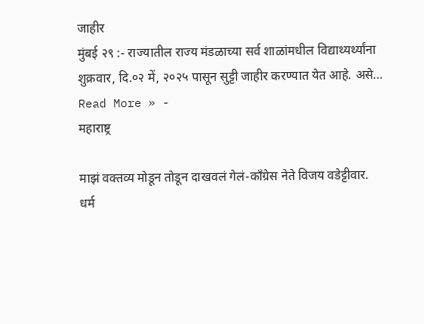जाहीर
मुंबई २९ :- राज्यातील राज्य मंडळाच्या सर्व शाळांमधील विद्याथ्यर्थ्यांना शुक्रवार, दि.०२ में, २०२५ पासून सुट्टी जाहीर करण्यात येत आहे. असे…
Read More » -
महाराष्ट्र

माझं वक्तव्य मोडून तोडून दाखवलं गेलं-काँग्रेस नेते विजय वडेट्टीवार.
धर्म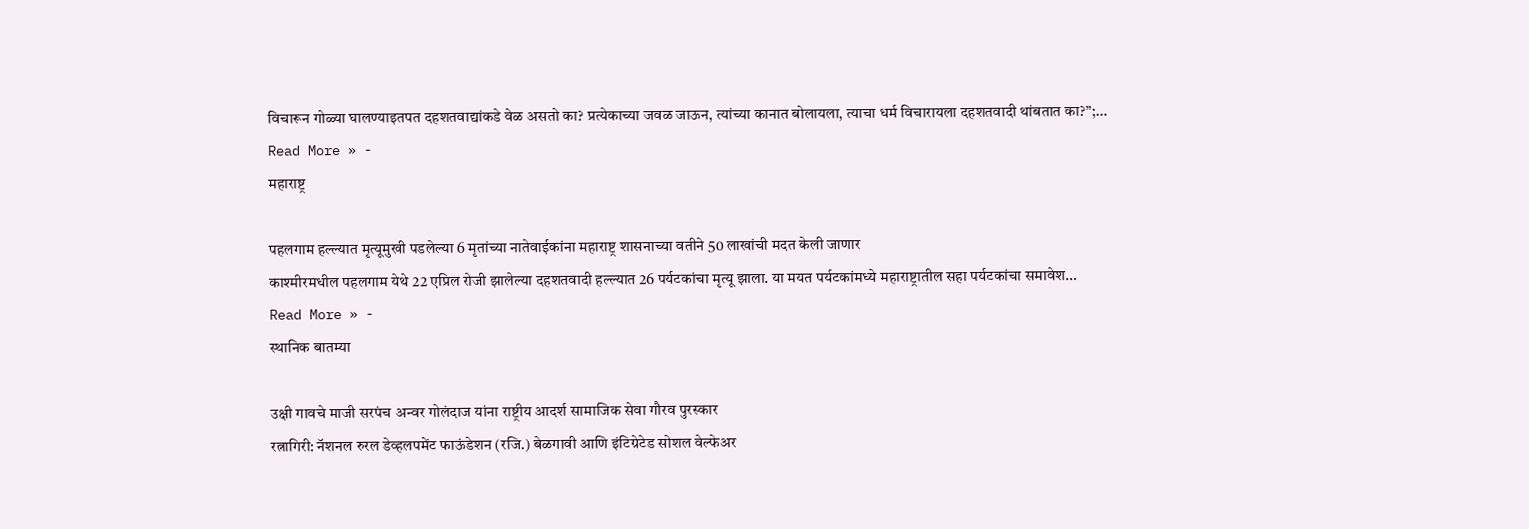विचारून गोळ्या घालण्याइतपत दहशतवाद्यांकडे वेळ असतो का? प्रत्येकाच्या जवळ जाऊन, त्यांच्या कानात बोलायला, त्याचा धर्म विचारायला दहशतवादी थांबतात का?”;…
Read More » -
महाराष्ट्र

पहलगाम हल्ल्यात मृत्यूमुखी पडलेल्या 6 मृतांच्या नातेवाईकांना महाराष्ट्र शासनाच्या वतीने 50 लाखांची मदत केली जाणार
काश्मीरमधील पहलगाम येथे 22 एप्रिल रोजी झालेल्या दहशतवादी हल्ल्यात 26 पर्यटकांचा मृत्यू झाला. या मयत पर्यटकांमध्ये महाराष्ट्रातील सहा पर्यटकांचा समावेश…
Read More » -
स्थानिक बातम्या

उक्षी गावचे माजी सरपंच अन्वर गोलंदाज यांना राष्ट्रीय आदर्श सामाजिक सेवा गौरव पुरस्कार
रत्नागिरी: नॅशनल रुरल डेव्हलपमेंट फाऊंडेशन (रजि.) बेळगावी आणि इंटिग्रेटेड सोशल वेल्फेअर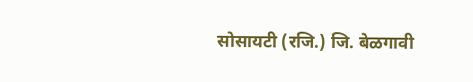सोसायटी (रजि.) जि. बेळगावी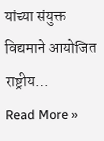यांच्या संयुक्त विद्यमाने आयोजित राष्ट्रीय…
Read More »